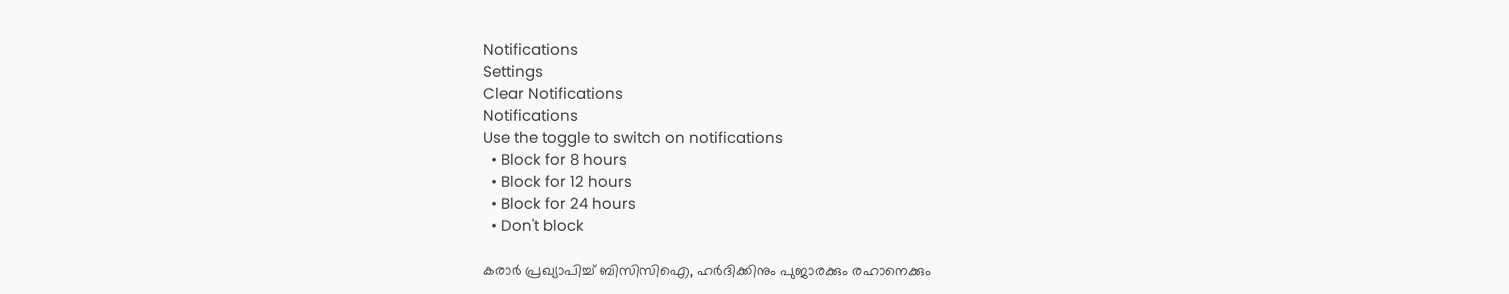Notifications
Settings
Clear Notifications
Notifications
Use the toggle to switch on notifications
  • Block for 8 hours
  • Block for 12 hours
  • Block for 24 hours
  • Don't block

കരാര്‍ പ്രഖ്യാപിച്ച് ബിസിസിഐ, ഹര്‍ദിക്കിനും പുജാരക്കും രഹാനെക്കും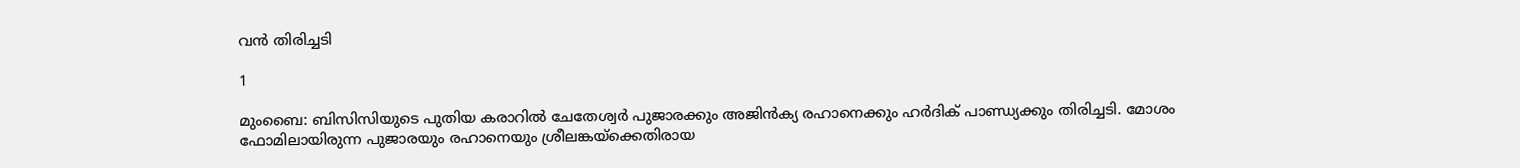വന്‍ തിരിച്ചടി

1

മുംബൈ: ബിസിസിയുടെ പുതിയ കരാറില്‍ ചേതേശ്വര്‍ പുജാരക്കും അജിന്‍ക്യ രഹാനെക്കും ഹര്‍ദിക് പാണ്ഡ്യക്കും തിരിച്ചടി. മോശം ഫോമിലായിരുന്ന പുജാരയും രഹാനെയും ശ്രീലങ്കയ്‌ക്കെതിരായ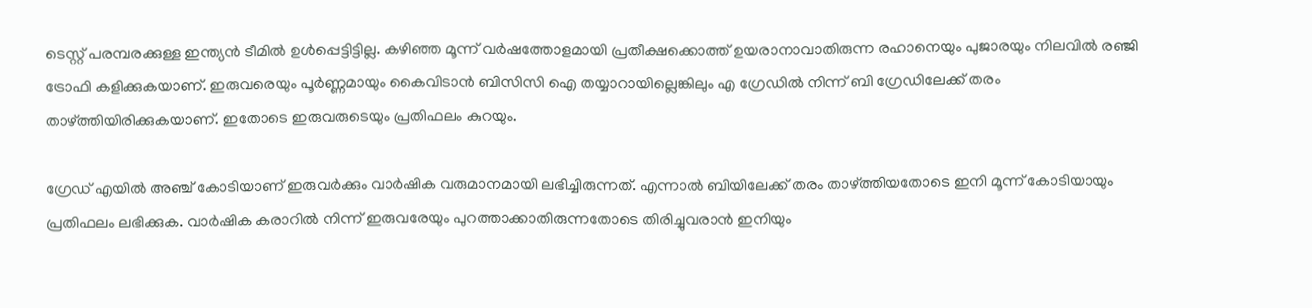ടെസ്റ്റ് പരമ്പരക്കുള്ള ഇന്ത്യന്‍ ടീമില്‍ ഉള്‍പ്പെട്ടിട്ടില്ല. കഴിഞ്ഞ മൂന്ന് വര്‍ഷത്തോളമായി പ്രതീക്ഷക്കൊത്ത് ഉയരാനാവാതിരുന്ന രഹാനെയും പുജാരയും നിലവില്‍ രഞ്ജി ട്രോഫി കളിക്കുകയാണ്. ഇരുവരെയും പൂര്‍ണ്ണമായും കൈവിടാന്‍ ബിസിസി ഐ തയ്യാറായില്ലെങ്കിലും എ ഗ്രേഡില്‍ നിന്ന് ബി ഗ്രേഡിലേക്ക് തരം താഴ്ത്തിയിരിക്കുകയാണ്. ഇതോടെ ഇരുവരുടെയും പ്രതിഫലം കുറയും.

ഗ്രേഡ് എയില്‍ അഞ്ച് കോടിയാണ് ഇരുവര്‍ക്കും വാര്‍ഷിക വരുമാനമായി ലഭിച്ചിരുന്നത്. എന്നാല്‍ ബിയിലേക്ക് തരം താഴ്ത്തിയതോടെ ഇനി മൂന്ന് കോടിയായും പ്രതിഫലം ലഭിക്കുക. വാര്‍ഷിക കരാറില്‍ നിന്ന് ഇരുവരേയും പുറത്താക്കാതിരുന്നതോടെ തിരിച്ചുവരാന്‍ ഇനിയും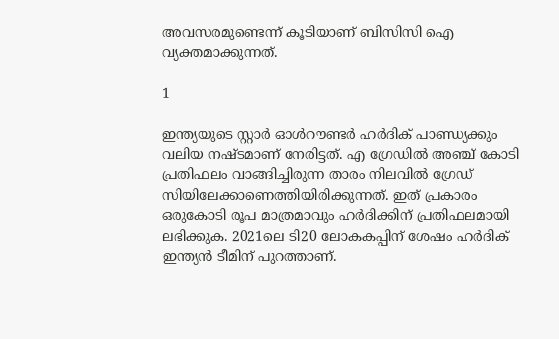അവസരമുണ്ടെന്ന് കൂടിയാണ് ബിസിസി ഐ വ്യക്തമാക്കുന്നത്.

1

ഇന്ത്യയുടെ സ്റ്റാര്‍ ഓള്‍റൗണ്ടര്‍ ഹര്‍ദിക് പാണ്ഡ്യക്കും വലിയ നഷ്ടമാണ് നേരിട്ടത്. എ ഗ്രേഡില്‍ അഞ്ച് കോടി പ്രതിഫലം വാങ്ങിച്ചിരുന്ന താരം നിലവില്‍ ഗ്രേഡ് സിയിലേക്കാണെത്തിയിരിക്കുന്നത്. ഇത് പ്രകാരം ഒരുകോടി രൂപ മാത്രമാവും ഹര്‍ദിക്കിന് പ്രതിഫലമായി ലഭിക്കുക. 2021ലെ ടി20 ലോകകപ്പിന് ശേഷം ഹര്‍ദിക് ഇന്ത്യന്‍ ടീമിന് പുറത്താണ്.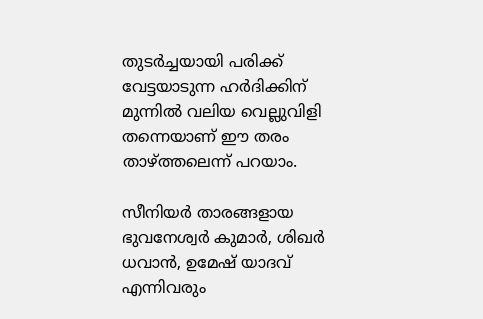തുടര്‍ച്ചയായി പരിക്ക് വേട്ടയാടുന്ന ഹര്‍ദിക്കിന് മുന്നില്‍ വലിയ വെല്ലുവിളി തന്നെയാണ് ഈ തരം താഴ്ത്തലെന്ന് പറയാം.

സീനിയര്‍ താരങ്ങളായ ഭുവനേശ്വര്‍ കുമാര്‍, ശിഖര്‍ ധവാന്‍, ഉമേഷ് യാദവ് എന്നിവരും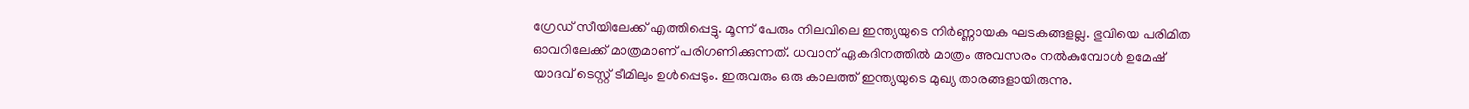ഗ്രേഡ് സീയിലേക്ക് എത്തിപ്പെട്ടു. മൂന്ന് പേരും നിലവിലെ ഇന്ത്യയുടെ നിര്‍ണ്ണായക ഘടകങ്ങളല്ല. ഭുവിയെ പരിമിത ഓവറിലേക്ക് മാത്രമാണ് പരിഗണിക്കുന്നത്. ധവാന് ഏകദിനത്തില്‍ മാത്രം അവസരം നല്‍കുമ്പോള്‍ ഉമേഷ് യാദവ് ടെസ്റ്റ് ടീമിലും ഉള്‍പ്പെടും. ഇരുവരും ഒരു കാലത്ത് ഇന്ത്യയുടെ മുഖ്യ താരങ്ങളായിരുന്നു.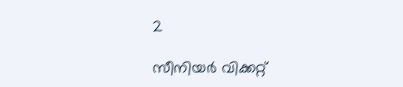2

സീനിയര്‍ വിക്കറ്റ്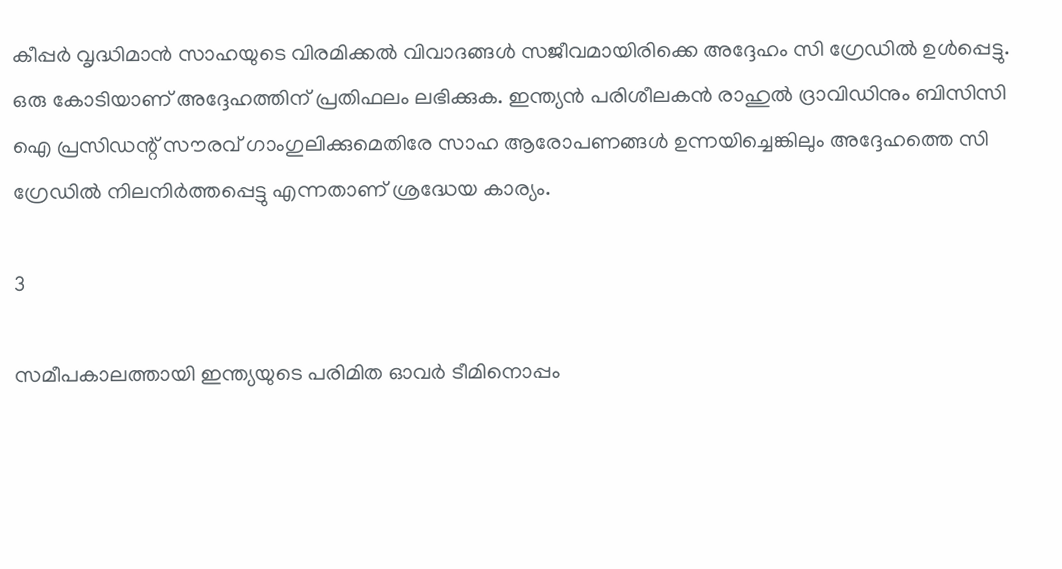കീപ്പര്‍ വൃദ്ധിമാന്‍ സാഹയുടെ വിരമിക്കല്‍ വിവാദങ്ങള്‍ സജീവമായിരിക്കെ അദ്ദേഹം സി ഗ്രേഡില്‍ ഉള്‍പ്പെട്ടു. ഒരു കോടിയാണ് അദ്ദേഹത്തിന് പ്രതിഫലം ലഭിക്കുക. ഇന്ത്യന്‍ പരിശീലകന്‍ രാഹുല്‍ ദ്രാവിഡിനും ബിസിസി ഐ പ്രസിഡന്റ് സൗരവ് ഗാംഗുലിക്കുമെതിരേ സാഹ ആരോപണങ്ങള്‍ ഉന്നയിച്ചെങ്കിലും അദ്ദേഹത്തെ സി ഗ്രേഡില്‍ നിലനിര്‍ത്തപ്പെട്ടു എന്നതാണ് ശ്രദ്ധേയ കാര്യം.

3

സമീപകാലത്തായി ഇന്ത്യയുടെ പരിമിത ഓവര്‍ ടീമിനൊപ്പം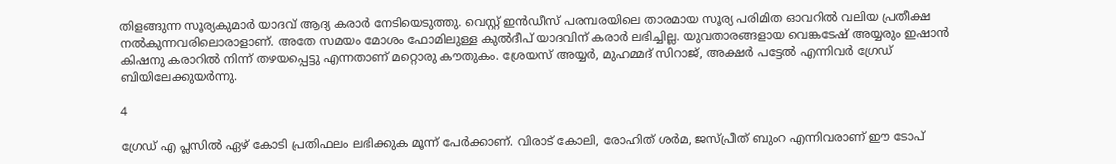തിളങ്ങുന്ന സൂര്യകുമാര്‍ യാദവ് ആദ്യ കരാര്‍ നേടിയെടുത്തു. വെസ്റ്റ് ഇന്‍ഡീസ് പരമ്പരയിലെ താരമായ സൂര്യ പരിമിത ഓവറില്‍ വലിയ പ്രതീക്ഷ നല്‍കുന്നവരിലൊരാളാണ്. അതേ സമയം മോശം ഫോമിലുള്ള കുല്‍ദീപ് യാദവിന് കരാര്‍ ലഭിച്ചില്ല. യുവതാരങ്ങളായ വെങ്കടേഷ് അയ്യരും ഇഷാന്‍ കിഷനു കരാറില്‍ നിന്ന് തഴയപ്പെട്ടു എന്നതാണ് മറ്റൊരു കൗതുകം. ശ്രേയസ് അയ്യര്‍, മുഹമ്മദ് സിറാജ്, അക്ഷര്‍ പട്ടേല്‍ എന്നിവര്‍ ഗ്രേഡ് ബിയിലേക്കുയര്‍ന്നു.

4

ഗ്രേഡ് എ പ്ലസില്‍ ഏഴ് കോടി പ്രതിഫലം ലഭിക്കുക മൂന്ന് പേര്‍ക്കാണ്. വിരാട് കോലി, രോഹിത് ശര്‍മ, ജസ്പ്രീത് ബുംറ എന്നിവരാണ് ഈ ടോപ്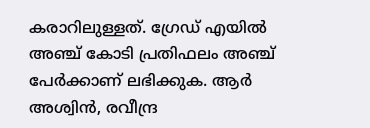കരാറിലുള്ളത്. ഗ്രേഡ് എയില്‍ അഞ്ച് കോടി പ്രതിഫലം അഞ്ച് പേര്‍ക്കാണ് ലഭിക്കുക. ആര്‍ അശ്വിന്‍, രവീന്ദ്ര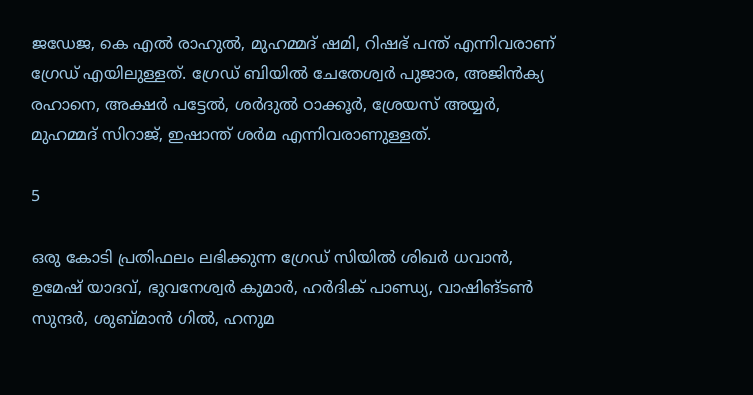ജഡേജ, കെ എല്‍ രാഹുല്‍, മുഹമ്മദ് ഷമി, റിഷഭ് പന്ത് എന്നിവരാണ് ഗ്രേഡ് എയിലുള്ളത്. ഗ്രേഡ് ബിയില്‍ ചേതേശ്വര്‍ പുജാര, അജിന്‍ക്യ രഹാനെ, അക്ഷര്‍ പട്ടേല്‍, ശര്‍ദുല്‍ ഠാക്കൂര്‍, ശ്രേയസ് അയ്യര്‍, മുഹമ്മദ് സിറാജ്, ഇഷാന്ത് ശര്‍മ എന്നിവരാണുള്ളത്.

5

ഒരു കോടി പ്രതിഫലം ലഭിക്കുന്ന ഗ്രേഡ് സിയില്‍ ശിഖര്‍ ധവാന്‍, ഉമേഷ് യാദവ്, ഭുവനേശ്വര്‍ കുമാര്‍, ഹര്‍ദിക് പാണ്ഡ്യ, വാഷിങ്ടണ്‍ സുന്ദര്‍, ശുബ്മാന്‍ ഗില്‍, ഹനുമ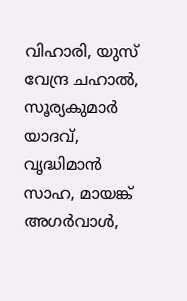വിഹാരി, യുസ് വേന്ദ്ര ചഹാല്‍, സൂര്യകുമാര്‍ യാദവ്, വൃദ്ധിമാന്‍ സാഹ, മായങ്ക് അഗര്‍വാള്‍,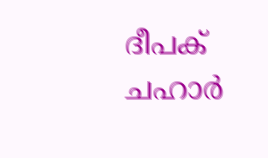ദീപക് ചഹാര്‍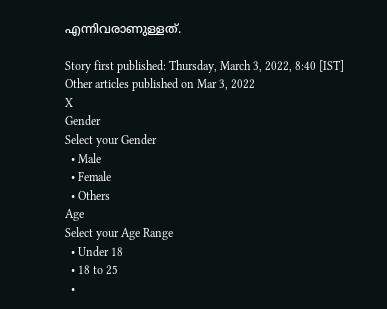എന്നിവരാണുള്ളത്.

Story first published: Thursday, March 3, 2022, 8:40 [IST]
Other articles published on Mar 3, 2022
X
Gender
Select your Gender
  • Male
  • Female
  • Others
Age
Select your Age Range
  • Under 18
  • 18 to 25
  •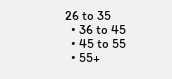26 to 35
  • 36 to 45
  • 45 to 55
  • 55+